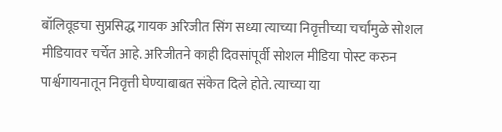बॉलिवूडचा सुप्रसिद्ध गायक अरिजीत सिंग सध्या त्याच्या निवृत्तीच्या चर्चांमुळे सोशल मीडियावर चर्चेत आहे. अरिजीतने काही दिवसांपूर्वी सोशल मीडिया पोस्ट करुन पार्श्वगायनातून निवृत्ती घेण्याबाबत संकेत दिले होते. त्याच्या या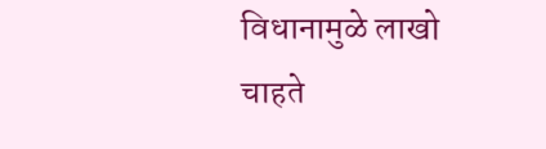विधानामुळे लाखो चाहते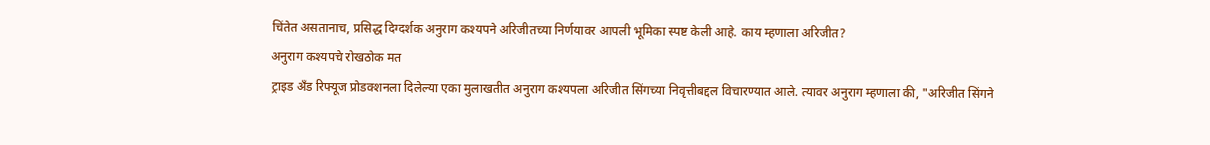चिंतेत असतानाच, प्रसिद्ध दिग्दर्शक अनुराग कश्यपने अरिजीतच्या निर्णयावर आपली भूमिका स्पष्ट केली आहे. काय म्हणाला अरिजीत?
अनुराग कश्यपचे रोखठोक मत
ट्राइड अँड रिफ्यूज प्रोडक्शनला दिलेल्या एका मुलाखतीत अनुराग कश्यपला अरिजीत सिंगच्या निवृत्तीबद्दल विचारण्यात आले. त्यावर अनुराग म्हणाला की, "अरिजीत सिंगने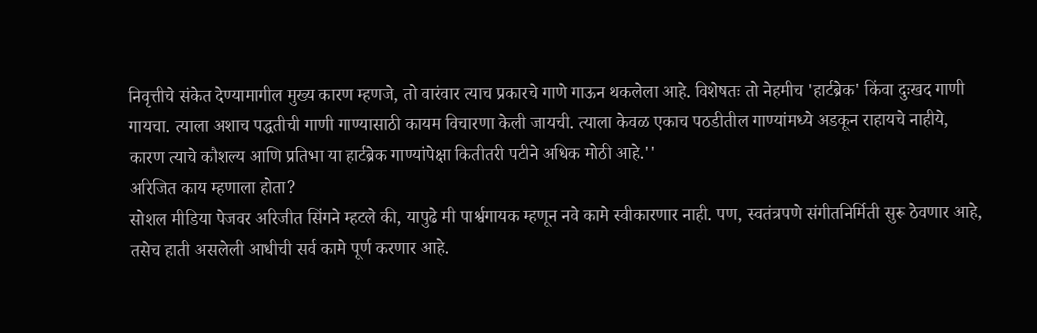निवृत्तीचे संकेत देण्यामागील मुख्य कारण म्हणजे, तो वारंवार त्याच प्रकारचे गाणे गाऊन थकलेला आहे. विशेषतः तो नेहमीच 'हार्टब्रेक' किंवा दुःखद गाणी गायचा. त्याला अशाच पद्धतीची गाणी गाण्यासाठी कायम विचारणा केली जायची. त्याला केवळ एकाच पठडीतील गाण्यांमध्ये अडकून राहायचे नाहीये, कारण त्याचे कौशल्य आणि प्रतिभा या हार्टब्रेक गाण्यांपेक्षा कितीतरी पटीने अधिक मोठी आहे.''
अरिजित काय म्हणाला होता?
सोशल मीडिया पेजवर अरिजीत सिंगने म्हटले की, यापुढे मी पार्श्वगायक म्हणून नवे कामे स्वीकारणार नाही. पण, स्वतंत्रपणे संगीतनिर्मिती सुरू ठेवणार आहे, तसेच हाती असलेली आधीची सर्व कामे पूर्ण करणार आहे.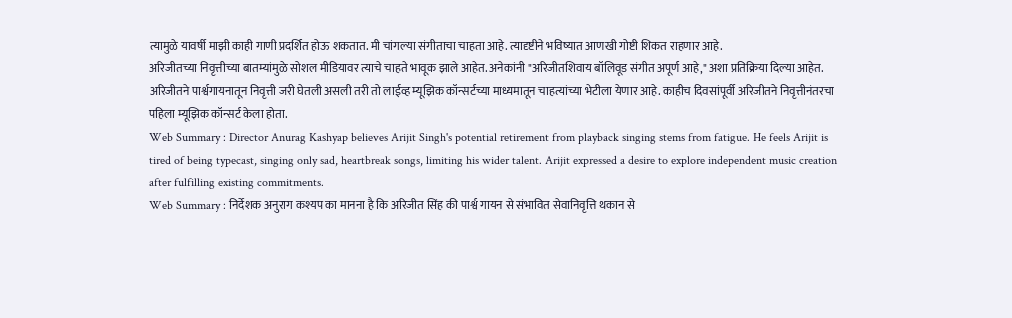त्यामुळे यावर्षी माझी काही गाणी प्रदर्शित होऊ शकतात. मी चांगल्या संगीताचा चाहता आहे. त्यादृष्टीने भविष्यात आणखी गोष्टी शिकत राहणार आहे.
अरिजीतच्या निवृत्तीच्या बातम्यांमुळे सोशल मीडियावर त्याचे चाहते भावूक झाले आहेत. अनेकांनी "अरिजीतशिवाय बॉलिवूड संगीत अपूर्ण आहे," अशा प्रतिक्रिया दिल्या आहेत. अरिजीतने पार्श्वगायनातून निवृत्ती जरी घेतली असली तरी तो लाईव्ह म्यूझिक कॉन्सर्टच्या माध्यमातून चाहत्यांच्या भेटीला येणार आहे. काहीच दिवसांपूर्वी अरिजीतने निवृत्तीनंतरचा पहिला म्यूझिक कॉन्सर्ट केला होता.
Web Summary : Director Anurag Kashyap believes Arijit Singh's potential retirement from playback singing stems from fatigue. He feels Arijit is tired of being typecast, singing only sad, heartbreak songs, limiting his wider talent. Arijit expressed a desire to explore independent music creation after fulfilling existing commitments.
Web Summary : निर्देशक अनुराग कश्यप का मानना है कि अरिजीत सिंह की पार्श्व गायन से संभावित सेवानिवृत्ति थकान से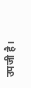उपजी है।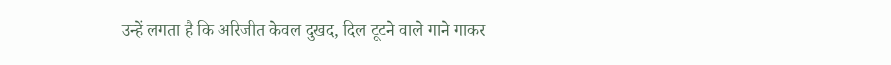उन्हें लगता है कि अरिजीत केवल दुखद, दिल टूटने वाले गाने गाकर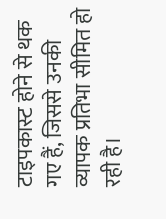टाइपकास्ट होने से थक गए हैं, जिससे उनकी व्यापक प्रतिभा सीमित हो रही है।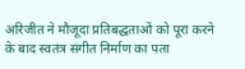अरिजीत ने मौजूदा प्रतिबद्धताओं को पूरा करने के बाद स्वतंत्र संगीत निर्माण का पता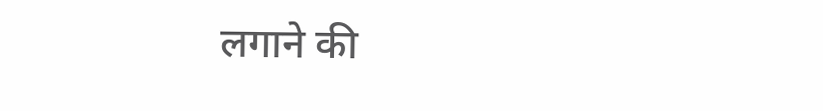लगाने की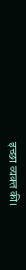इच्छा व्यक्त की।